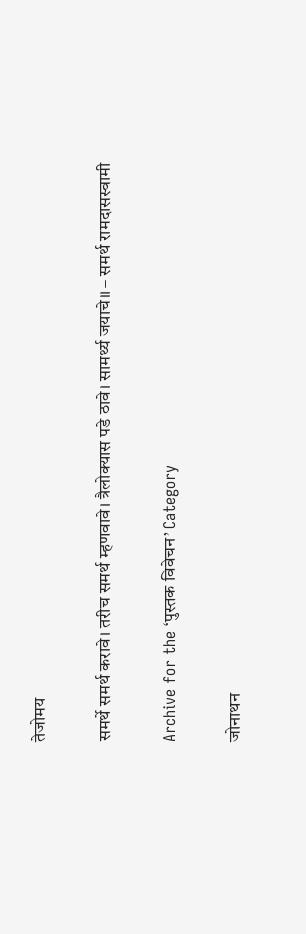तेजोमय

समर्थे समर्थ करावे। तरीच समर्थ म्हणवावे। त्रैलोक्यास पडे ठावे। सामर्थ्य जयाचे॥ – समर्थ रामदासस्वामी

Archive for the ‘पुस्तक विवेचन’ Category

जोनाथन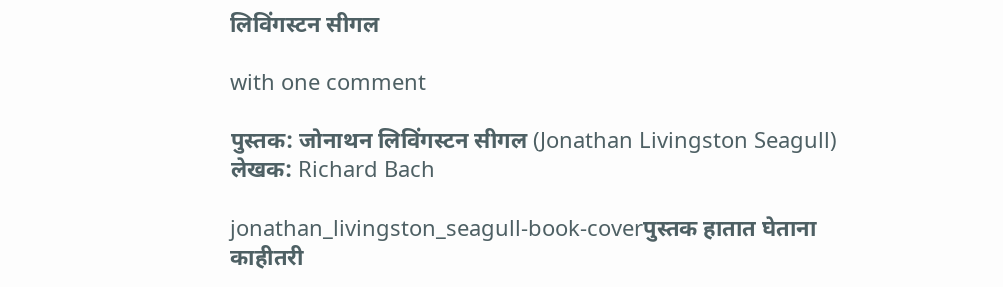लिविंगस्टन सीगल

with one comment

पुस्तक: जोनाथन लिविंगस्टन सीगल (Jonathan Livingston Seagull)
लेखक: Richard Bach

jonathan_livingston_seagull-book-coverपुस्तक हातात घेताना काहीतरी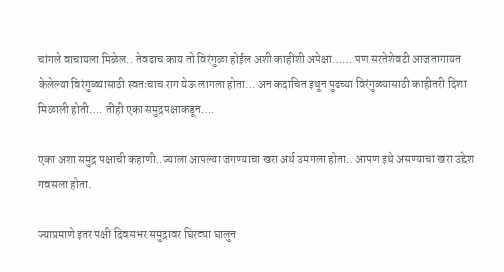चांगले वाचायला मिळेल.. तेवढाच काय तो विरंगुळा होईल अशी काहीशी अपेक्षा…… पण सरतेशेवटी आजतागायत केलेल्या विरंगुळ्यासाठी स्वतःचाच राग येऊ लागला होता… अन कदाचित इथून पुढच्या विरंगुळ्यासाठी काहीतरी दिशा मिळाली होती…. तीही एका समुद्रपक्षाकडून….

एका अशा समुद्र पक्षाची कहाणी..ज्याला आपल्या जगण्याचा खरा अर्थ उमगला होता.. आपण इथे असण्याचा खरा उद्देश गवसला होता.

ज्याप्रमाणे इतर पक्षी दिवसभर समुद्रावर घिरट्या घालुन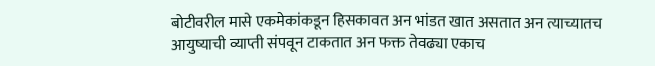बोटीवरील मासे एकमेकांकडून हिसकावत अन भांडत खात असतात अन त्याच्यातच आयुष्याची व्याप्ती संपवून टाकतात अन फक्त तेवढ्या एकाच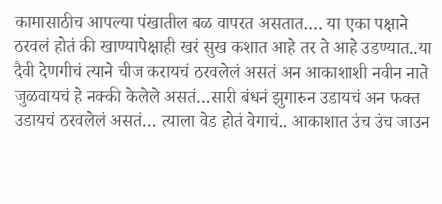कामासाठीच आपल्या पंखातील बळ वापरत असतात…. या एका पक्षाने ठरवलं होतं की खाण्यापेक्षाही खरं सुख कशात आहे तर ते आहे उडण्यात..या दैवी देणगीचं त्याने चीज करायचं ठरवलेलं असतं अन आकाशाशी नवीन नाते जुळवायचं हे नक्की केलेले असतं…सारी बंधनं झुगारुन उडायचं अन फक्त उडायचं ठरवलेलं असतं… त्याला वेड होतं वेगाचं.. आकाशात उंच उंच जाउन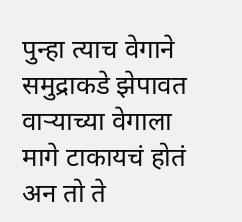पुन्हा त्याच वेगाने समुद्राकडे झेपावत वार्‍याच्या वेगाला मागे टाकायचं होतं अन तो ते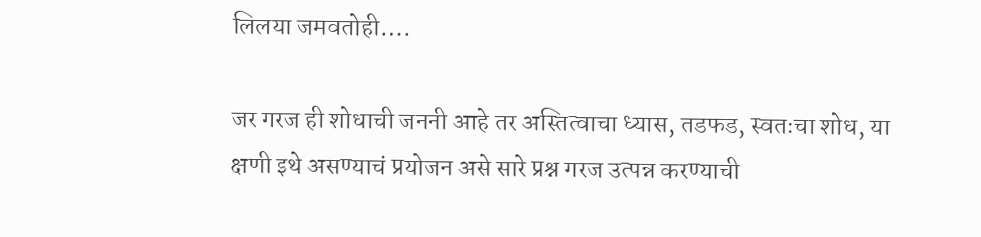लिलया जमवतोही….

जर गरज ही शोधाची जननी आहे तर अस्तित्वाचा ध्यास, तडफड, स्वतःचा शोध, या क्षणी इथे असण्याचं प्रयोजन असे सारे प्रश्न गरज उत्पन्न करण्याची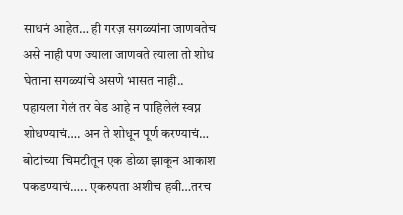साधनं आहेत… ही गरज़ सगळ्यांना जाणवतेच असे नाही पण ज्याला जाणवते त्याला तो शोध घेताना सगळ्यांचे असणे भासत नाही.. पहायला गेलं तर वेड आहे न पाहिलेलं स्वप्न शोधण्याचं…. अन ते शोधून पूर्ण करण्याचं… बोटांच्या चिमटीतून एक डोळा झाकून आकाश पकडण्याचं….. एकरुपता अशीच हवी…तरच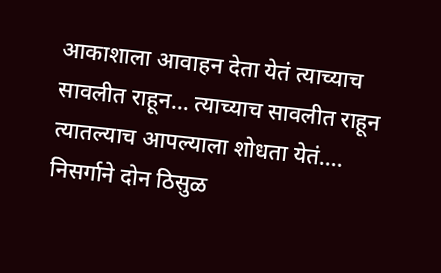आकाशाला आवाहन देता येतं त्याच्याच सावलीत राहून… त्याच्याच सावलीत राहून त्यातल्याच आपल्याला शोधता येतं…. निसर्गाने दोन ठिसुळ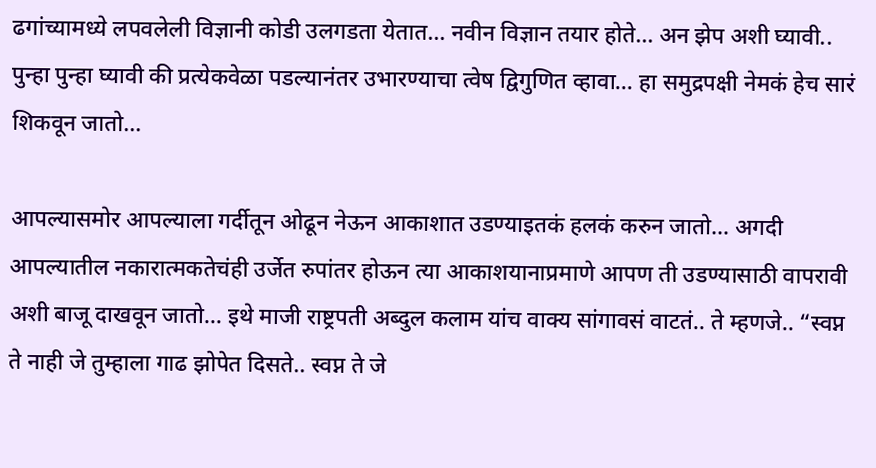ढगांच्यामध्ये लपवलेली विज्ञानी कोडी उलगडता येतात… नवीन विज्ञान तयार होते… अन झेप अशी घ्यावी.. पुन्हा पुन्हा घ्यावी की प्रत्येकवेळा पडल्यानंतर उभारण्याचा त्वेष द्विगुणित व्हावा… हा समुद्रपक्षी नेमकं हेच सारं शिकवून जातो…

आपल्यासमोर आपल्याला गर्दीतून ओढून नेऊन आकाशात उडण्याइतकं हलकं करुन जातो… अगदी आपल्यातील नकारात्मकतेचंही उर्जेत रुपांतर होऊन त्या आकाशयानाप्रमाणे आपण ती उडण्यासाठी वापरावी अशी बाजू दाखवून जातो… इथे माजी राष्ट्रपती अब्दुल कलाम यांच वाक्य सांगावसं वाटतं.. ते म्हणजे.. “स्वप्न ते नाही जे तुम्हाला गाढ झोपेत दिसते.. स्वप्न ते जे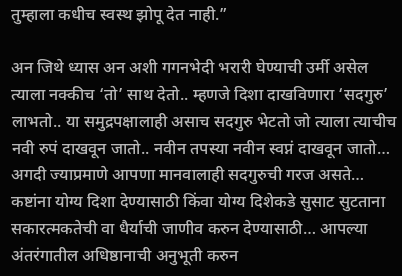तुम्हाला कधीच स्वस्थ झोपू देत नाही.”

अन जिथे ध्यास अन अशी गगनभेदी भरारी घेण्याची उर्मी असेल त्याला नक्कीच ‘तो’ साथ देतो.. म्हणजे दिशा दाखविणारा ‘सदगुरु’ लाभतो.. या समुद्रपक्षालाही असाच सदगुरु भेटतो जो त्याला त्याचीच नवी रुपं दाखवून जातो.. नवीन तपस्या नवीन स्वप्नं दाखवून जातो… अगदी ज्याप्रमाणे आपणा मानवालाही सदगुरुची गरज असते… कष्टांना योग्य दिशा देण्यासाठी किंवा योग्य दिशेकडे सुसाट सुटताना सकारत्मकतेची वा धैर्याची जाणीव करुन देण्यासाठी… आपल्या अंतरंगातील अधिष्ठानाची अनुभूती करुन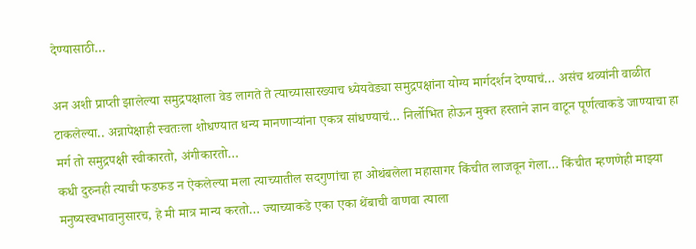देण्यासाठी…

अन अशी प्राप्ती झालेल्या समुद्रपक्षाला वेड लागते ते त्याच्यासारख्याच ध्येयवेड्या समुद्रपक्षांना योग्य मार्गदर्शन देण्याचं… असंच थव्यांनी वाळीत टाकलेल्या.. अन्नापेक्षाही स्वतःला शोधण्यात धन्य मानणार्‍यांना एकत्र सांधण्याचं… निर्लोभित होऊन मुक्त हस्ताने ज्ञान वाटून पूर्णत्वाकडे जाण्याचा हा मर्ग तो समुद्रपक्षी स्वीकारतो, अंगीकारतो…
कधी दुरुनही त्याची फडफड न ऐकलेल्या मला त्याच्यातील सदगुणांचा हा ओथंबलेला महासागर किंचीत लाजवून गेला… किंचीत म्हणणेही माझ्या मनुष्यस्वभावानुसारच, हे मी मात्र मान्य करतो… ज्याच्याकडे एका एका थेंबाची वाणवा त्याला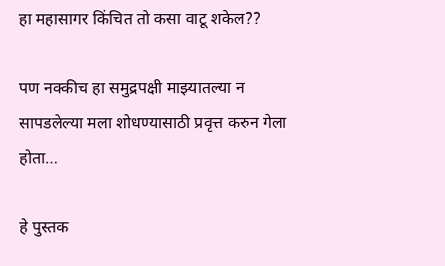हा महासागर किंचित तो कसा वाटू शकेल??

पण नक्कीच हा समुद्रपक्षी माझ्यातल्या न सापडलेल्या मला शोधण्यासाठी प्रवृत्त करुन गेला होता…

हे पुस्तक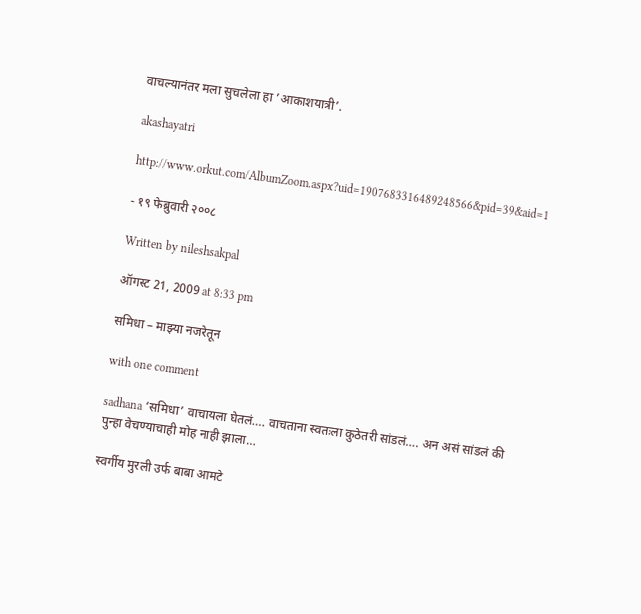वाचल्यानंतर मला सुचलेला हा ’आकाशयात्री’.

akashayatri

http://www.orkut.com/AlbumZoom.aspx?uid=1907683316489248566&pid=39&aid=1

- १९ फेब्रुवारी २००८

Written by nileshsakpal

ऑगस्ट 21, 2009 at 8:33 pm

समिधा – माझ्या नजरेतून

with one comment

sadhana ‘समिधा’ वाचायला घेतलं…. वाचताना स्वतःला कुठेतरी सांडलं…. अन असं सांडलं की पुन्हा वेचण्याचाही मोह नाही झाला…

स्वर्गीय मुरली उर्फ बाबा आमटे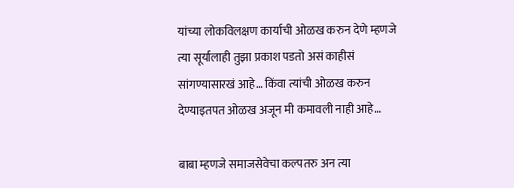यांच्या लोकविलक्षण कार्याची ओळख करुन देणे म्हणजे त्या सूर्यालाही तुझा प्रकाश पडतो असं काहीसं सांगण्यासारखं आहे… किंवा त्यांची ओळख करुन देण्याइतपत ओळख अजून मी कमावली नाही आहे…

बाबा म्हणजे समाजसेवेचा कल्पतरु अन त्या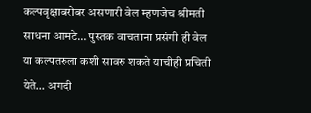कल्पवृक्षाबरोबर असणारी वेल म्हणजेच श्रीमती साधना आमटे… पुस्तक वाचताना प्रसंगी ही वेल या कल्पतरुला कशी सावरु शकते याचीही प्रचिती येते… अगदी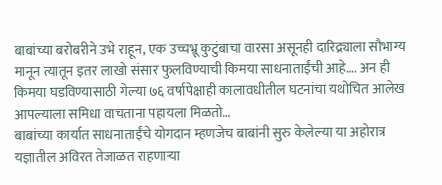बाबांच्या बरोबरीने उभे राहून, एक उच्चभ्रू कुटुंबाचा वारसा असूनही दारिद्र्याला सौभाग्य मानून त्यातून इतर लाखो संसार फुलविण्याची किमया साधनाताईंची आहे…. अन ही किमया घडविण्यासाठी गेल्या ७६ वर्षापेक्षाही कालावधीतील घटनांचा यथोचित आलेख आपल्याला समिधा वाचताना पहायला मिळतो…
बाबांच्या कार्यात साधनाताईंचे योगदान म्हणजेच बाबांनी सुरु केलेल्या या अहोरात्र यज्ञातील अविरत तेजाळत राहणार्‍या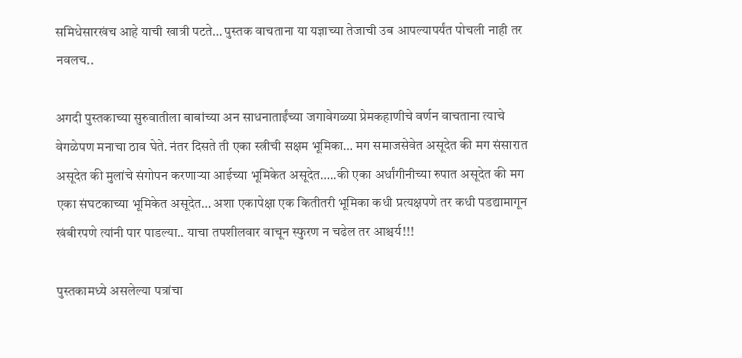समिधेसारखंच आहे याची खात्री पटते… पुस्तक वाचताना या यज्ञाच्या तेजाची उब आपल्यापर्यंत पोचली नाही तर नवलच..

अगदी पुस्तकाच्या सुरुवातीला बाबांच्या अन साधनाताईंच्या जगावेगळ्या प्रेमकहाणीचे वर्णन वाचताना त्याचे वेगळेपण मनाचा ठाव घेते. नंतर दिसते ती एका स्त्रीची सक्षम भूमिका… मग समाजसेवेत असूदेत की मग संसारात असूदेत की मुलांचे संगोपन करणार्‍या आईच्या भूमिकेत असूदेत…..की एका अर्धांगीनीच्या रुपात असूदेत की मग एका संघटकाच्या भूमिकेत असूदेत… अशा एकापेक्षा एक कितीतरी भूमिका कधी प्रत्यक्षपणे तर कधी पडद्यामागून खंबीरपणे त्यांनी पार पाडल्या.. याचा तपशीलवार वाचून स्फुरण न चढेल तर आश्चर्य!!!

पुस्तकामध्ये असलेल्या पत्रांचा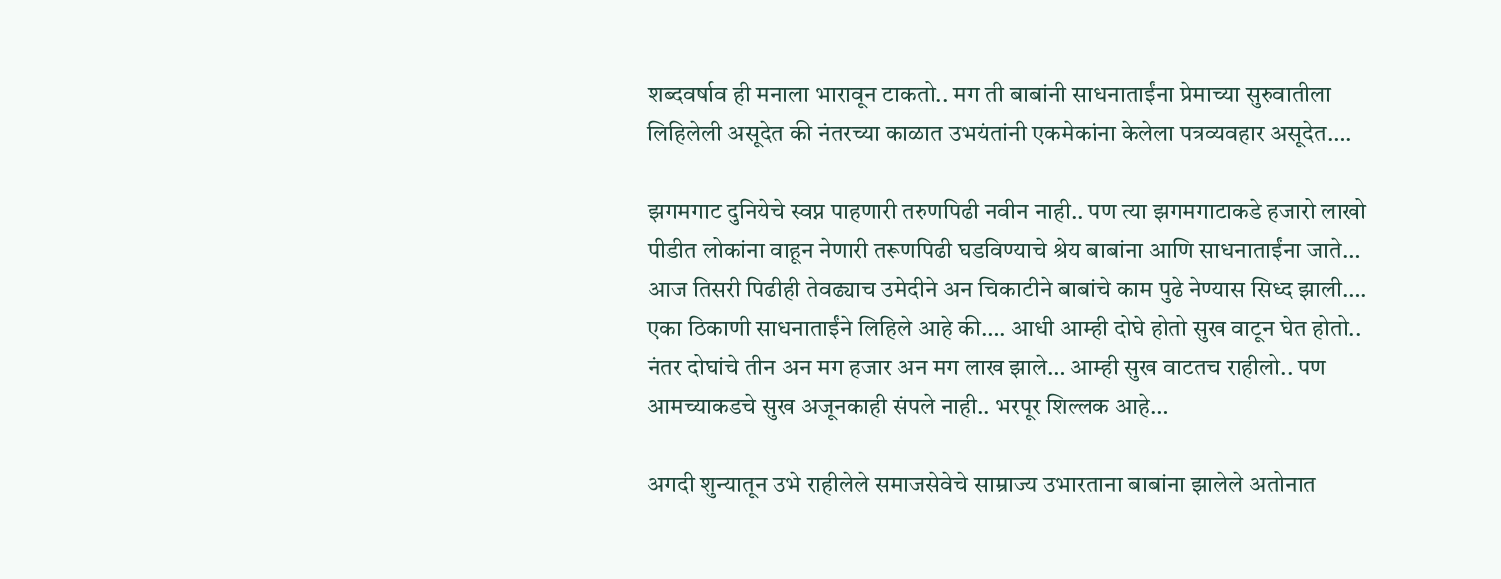शब्दवर्षाव ही मनाला भारावून टाकतो.. मग ती बाबांनी साधनाताईंना प्रेमाच्या सुरुवातीला लिहिलेली असूदेत की नंतरच्या काळात उभयंतांनी एकमेकांना केलेला पत्रव्यवहार असूदेत….

झगमगाट दुनियेचे स्वप्न पाहणारी तरुणपिढी नवीन नाही.. पण त्या झगमगाटाकडे हजारो लाखो पीडीत लोकांना वाहून नेणारी तरूणपिढी घडविण्याचे श्रेय बाबांना आणि साधनाताईंना जाते… आज तिसरी पिढीही तेवढ्याच उमेदीने अन चिकाटीने बाबांचे काम पुढे नेण्यास सिध्द झाली…. एका ठिकाणी साधनाताईंने लिहिले आहे की…. आधी आम्ही दोघे होतो सुख वाटून घेत होतो.. नंतर दोघांचे तीन अन मग हजार अन मग लाख झाले… आम्ही सुख वाटतच राहीलो.. पण आमच्याकडचे सुख अजूनकाही संपले नाही.. भरपूर शिल्लक आहे…

अगदी शुन्यातून उभे राहीलेले समाजसेवेचे साम्राज्य उभारताना बाबांना झालेले अतोनात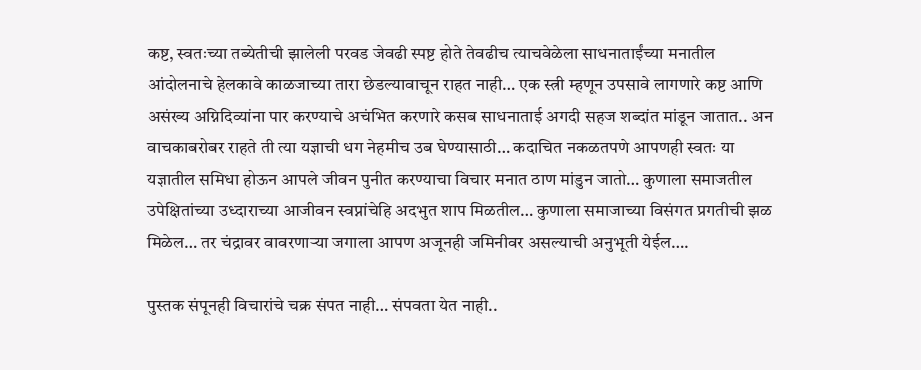कष्ट, स्वतःच्या तब्येतीची झालेली परवड जेवढी स्पष्ट होते तेवढीच त्याचवेळेला साधनाताईंच्या मनातील आंदोलनाचे हेलकावे काळजाच्या तारा छेडल्यावाचून राहत नाही… एक स्त्री म्हणून उपसावे लागणारे कष्ट आणि असंख्य अग्निदिव्यांना पार करण्याचे अचंभित करणारे कसब साधनाताई अगदी सहज शब्दांत मांडून जातात.. अन वाचकाबरोबर राहते ती त्या यज्ञाची धग नेहमीच उब घेण्यासाठी… कदाचित नकळतपणे आपणही स्वतः या यज्ञातील समिधा होऊन आपले जीवन पुनीत करण्याचा विचार मनात ठाण मांडुन जातो… कुणाला समाजतील उपेक्षितांच्या उध्दाराच्या आजीवन स्वप्नांचेहि अदभुत शाप मिळतील… कुणाला समाजाच्या विसंगत प्रगतीची झळ मिळेल… तर चंद्रावर वावरणार्‍या जगाला आपण अजूनही जमिनीवर असल्याची अनुभूती येईल….

पुस्तक संपूनही विचारांचे चक्र संपत नाही… संपवता येत नाही..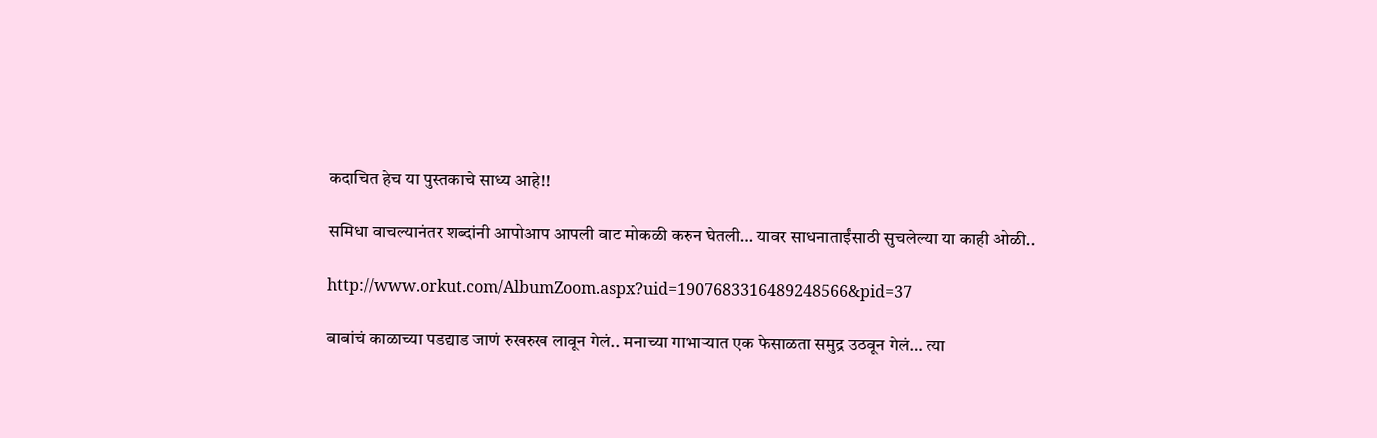कदाचित हेच या पुस्तकाचे साध्य आहे!!

समिधा वाचल्यानंतर शब्दांनी आपोआप आपली वाट मोकळी करुन घेतली… यावर साधनाताईंसाठी सुचलेल्या या काही ओळी..

http://www.orkut.com/AlbumZoom.aspx?uid=1907683316489248566&pid=37

बाबांचं काळाच्या पडद्याड जाणं रुखरुख लावून गेलं.. मनाच्या गाभार्‍यात एक फेसाळता समुद्र उठवून गेलं… त्या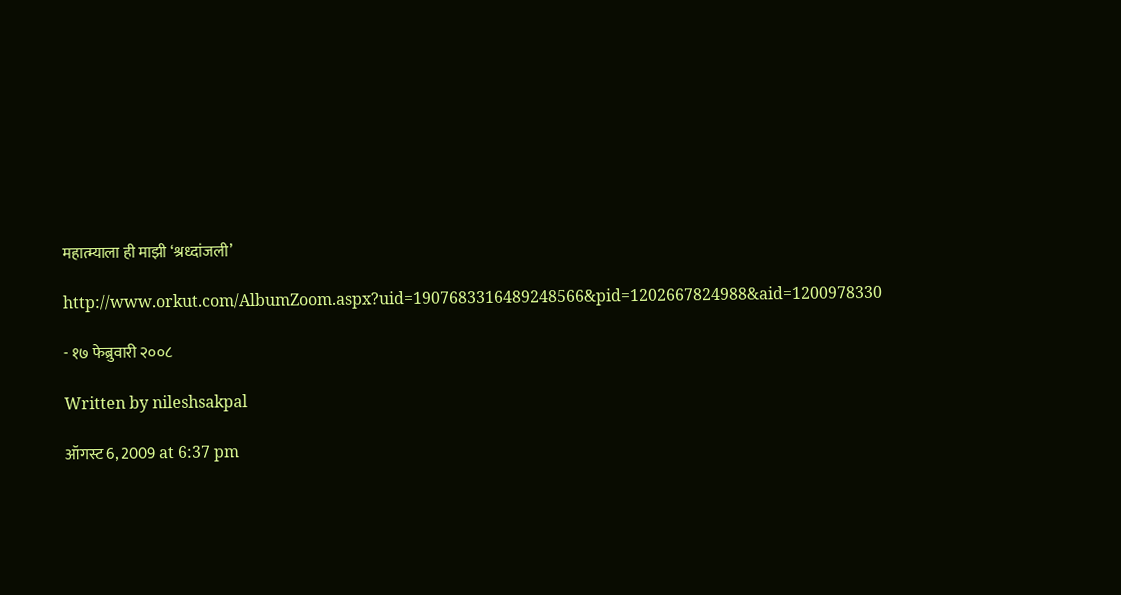महात्म्याला ही माझी ‘श्रध्दांजली’

http://www.orkut.com/AlbumZoom.aspx?uid=1907683316489248566&pid=1202667824988&aid=1200978330

- १७ फेब्रुवारी २००८

Written by nileshsakpal

ऑगस्ट 6, 2009 at 6:37 pm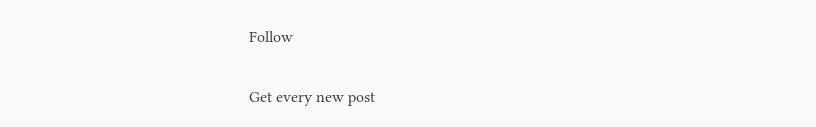Follow

Get every new post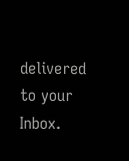delivered to your Inbox.